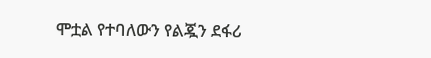ሞቷል የተባለውን የልጇን ደፋሪ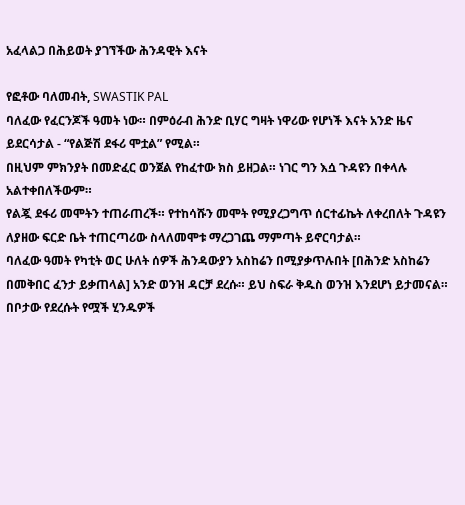አፈላልጋ በሕይወት ያገኘችው ሕንዳዊት እናት

የፎቶው ባለመብት, SWASTIK PAL
ባለፈው የፈርንጆች ዓመት ነው። በምዕራብ ሕንድ ቢሃር ግዛት ነዋሪው የሆነች እናት አንድ ዜና ይደርሳታል - “የልጅሽ ደፋሪ ሞቷል” የሚል።
በዚህም ምክንያት በመድፈር ወንጀል የከፈተው ክስ ይዘጋል። ነገር ግን እሷ ጉዳዩን በቀላሉ አልተቀበለችውም።
የልጇ ደፋሪ መሞትን ተጠራጠረች። የተከሳሹን መሞት የሚያረጋግጥ ሰርተፊኬት ለቀረበለት ጉዳዩን ለያዘው ፍርድ ቤት ተጠርጣሪው ስላለመሞቱ ማረጋገጨ ማምጣት ይኖርባታል።
ባለፈው ዓመት የካቲት ወር ሁለት ሰዎች ሕንዳውያን አስከሬን በሚያቃጥሉበት [በሕንድ አስከሬን በመቅበር ፈንታ ይቃጠላል] አንድ ወንዝ ዳርቻ ደረሱ። ይህ ስፍራ ቅዱስ ወንዝ እንደሆነ ይታመናል።
በቦታው የደረሱት የሟች ሂንዱዎች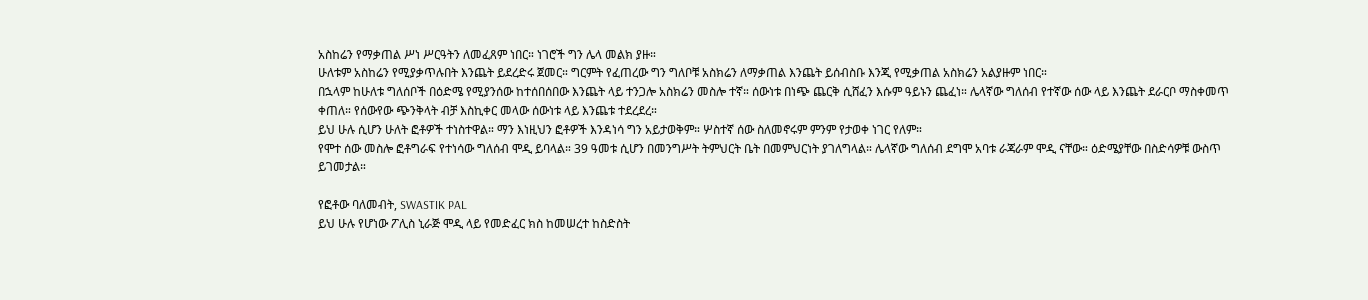አስከሬን የማቃጠል ሥነ ሥርዓትን ለመፈጸም ነበር። ነገሮች ግን ሌላ መልክ ያዙ።
ሁለቱም አስከሬን የሚያቃጥሉበት እንጨት ይደረድሩ ጀመር። ግርምት የፈጠረው ግን ግለቦቹ አስክሬን ለማቃጠል እንጨት ይሰብስቡ እንጂ የሚቃጠል አስክሬን አልያዙም ነበር።
በኋላም ከሁለቱ ግለሰቦች በዕድሜ የሚያንሰው ከተሰበሰበው እንጨት ላይ ተንጋሎ አስክሬን መስሎ ተኛ። ሰውነቱ በነጭ ጨርቅ ሲሸፈን እሱም ዓይኑን ጨፈነ። ሌላኛው ግለሰብ የተኛው ሰው ላይ እንጨት ደራርቦ ማስቀመጥ ቀጠለ። የሰውየው ጭንቅላት ብቻ እስኪቀር መላው ሰውነቱ ላይ እንጨቱ ተደረደረ።
ይህ ሁሉ ሲሆን ሁለት ፎቶዎች ተነስተዋል። ማን እነዚህን ፎቶዎች እንዳነሳ ግን አይታወቅም። ሦስተኛ ሰው ስለመኖሩም ምንም የታወቀ ነገር የለም።
የሞተ ሰው መስሎ ፎቶግራፍ የተነሳው ግለሰብ ሞዲ ይባላል። 39 ዓመቱ ሲሆን በመንግሥት ትምህርት ቤት በመምህርነት ያገለግላል። ሌላኛው ግለሰብ ደግሞ አባቱ ራጃራም ሞዲ ናቸው። ዕድሜያቸው በስድሳዎቹ ውስጥ ይገመታል።

የፎቶው ባለመብት, SWASTIK PAL
ይህ ሁሉ የሆነው ፖሊስ ኒራጅ ሞዲ ላይ የመድፈር ክስ ከመሠረተ ከስድስት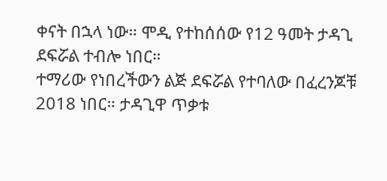ቀናት በኋላ ነው። ሞዲ የተከሰሰው የ12 ዓመት ታዳጊ ደፍሯል ተብሎ ነበር።
ተማሪው የነበረችውን ልጅ ደፍሯል የተባለው በፈረንጆቹ 2018 ነበር። ታዳጊዋ ጥቃቱ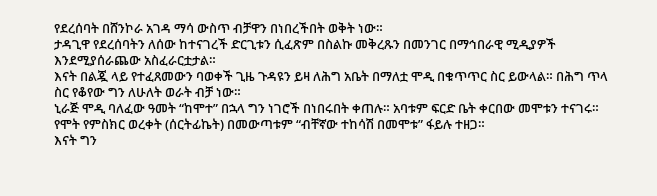የደረሰባት በሸንኮራ አገዳ ማሳ ውስጥ ብቻዋን በነበረችበት ወቅት ነው።
ታዳጊዋ የደረሰባትን ለሰው ከተናገረች ድርጊቱን ሲፈጽም በስልኩ መቅረጹን በመንገር በማኅበራዊ ሚዲያዎች እንደሚያሰራጨው አስፈራርቷታል።
እናት በልጇ ላይ የተፈጸመውን ባወቀች ጊዜ ጉዳዩን ይዛ ለሕግ አቤት በማለቷ ሞዲ በቁጥጥር ስር ይውላል። በሕግ ጥላ ስር የቆየው ግን ለሁለት ወራት ብቻ ነው።
ኒራጅ ሞዲ ባለፈው ዓመት “ከሞተ” በኋላ ግን ነገሮች በነበሩበት ቀጠሉ። አባቱም ፍርድ ቤት ቀርበው መሞቱን ተናገሩ። የሞት የምስክር ወረቀት (ሰርትፊኬት) በመውጣቱም “ብቸኛው ተከሳሽ በመሞቱ” ፋይሉ ተዘጋ።
እናት ግን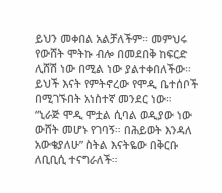ይህን መቀበል አልቻለችም። መምህሩ የውሸት ሞትኩ ብሎ በመደበቅ ከፍርድ ሊሸሽ ነው በሚል ነው ያልተቀበለችው። ይህች እናት የምትኖረው የሞዲ ቤተሰቦች በሚገኙበት አነስተኛ መንደር ነው።
“ኒራጅ ሞዲ ሞቷል ሲባል ወዲያው ነው ውሸት መሆኑ የገባኝ። በሕይወት እንዳለ አውቄያለሁ” ስትል እናትዬው በቅርቡ ለቢቢሲ ተናግራለች።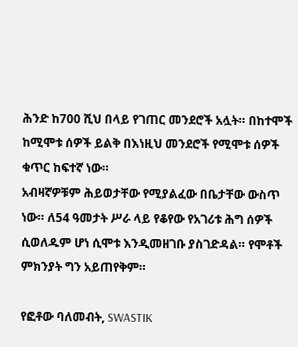ሕንድ ከ700 ሺህ በላይ የገጠር መንደሮች አሏት። በከተሞች ከሚሞቱ ሰዎች ይልቅ በእነዚህ መንደሮች የሚሞቱ ሰዎች ቁጥር ከፍተኛ ነው።
አብዛኛዎቹም ሕይወታቸው የሚያልፈው በቤታቸው ውስጥ ነው። ለ54 ዓመታት ሥራ ላይ የቆየው የአገሪቱ ሕግ ሰዎች ሲወለዱም ሆነ ሲሞቱ እንዲመዘገቡ ያስገድዳል። የሞቶች ምክንያት ግን አይጠየቅም።

የፎቶው ባለመብት, SWASTIK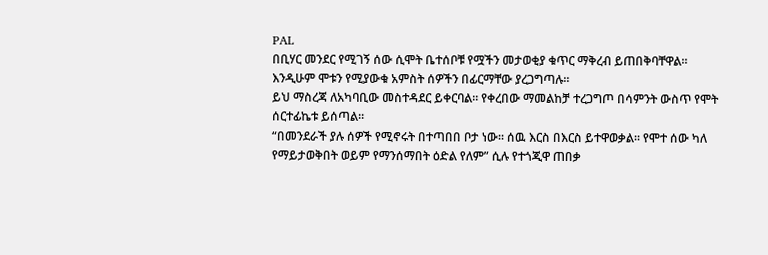PAL
በቢሃር መንደር የሚገኝ ሰው ሲሞት ቤተሰቦቹ የሟችን መታወቂያ ቁጥር ማቅረብ ይጠበቅባቸዋል። እንዲሁም ሞቱን የሚያውቁ አምስት ሰዎችን በፊርማቸው ያረጋግጣሉ።
ይህ ማስረጃ ለአካባቢው መስተዳደር ይቀርባል። የቀረበው ማመልከቻ ተረጋግጦ በሳምንት ውስጥ የሞት ሰርተፊኬቱ ይሰጣል።
“በመንደራች ያሉ ሰዎች የሚኖሩት በተጣበበ ቦታ ነው። ሰዉ እርስ በእርስ ይተዋወቃል። የሞተ ሰው ካለ የማይታወቅበት ወይም የማንሰማበት ዕድል የለም” ሲሉ የተጎጂዋ ጠበቃ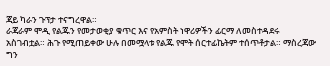ጃይ ካራን ጉፕታ ተናግረዋል።
ራጃራም ሞዲ የልጁን የመታወቂያ ቁጥር እና የአምስት ነዋሪዎችን ፊርማ ለመስተዳደሩ አስገብቷል። ሕጉ የሚጠይቀው ሁሉ በመሟላቱ የልጁ የሞት ሰርተፊኬትም ተሰጥቶታል። ማስረጃው ግን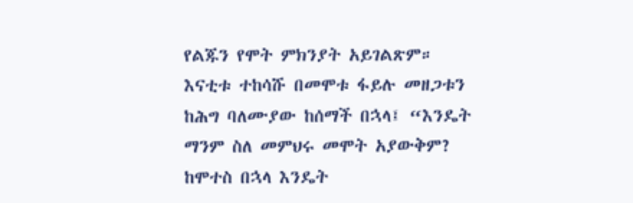የልጁን የሞት ምክንያት አይገልጽም።
እናቲቱ ተከሳሹ በመሞቱ ፋይሉ መዘጋቱን ከሕግ ባለሙያው ከሰማች በኋላ፤ “እንዴት ማንም ስለ መምህሩ መሞት አያውቅም? ከሞተስ በኋላ እንዴት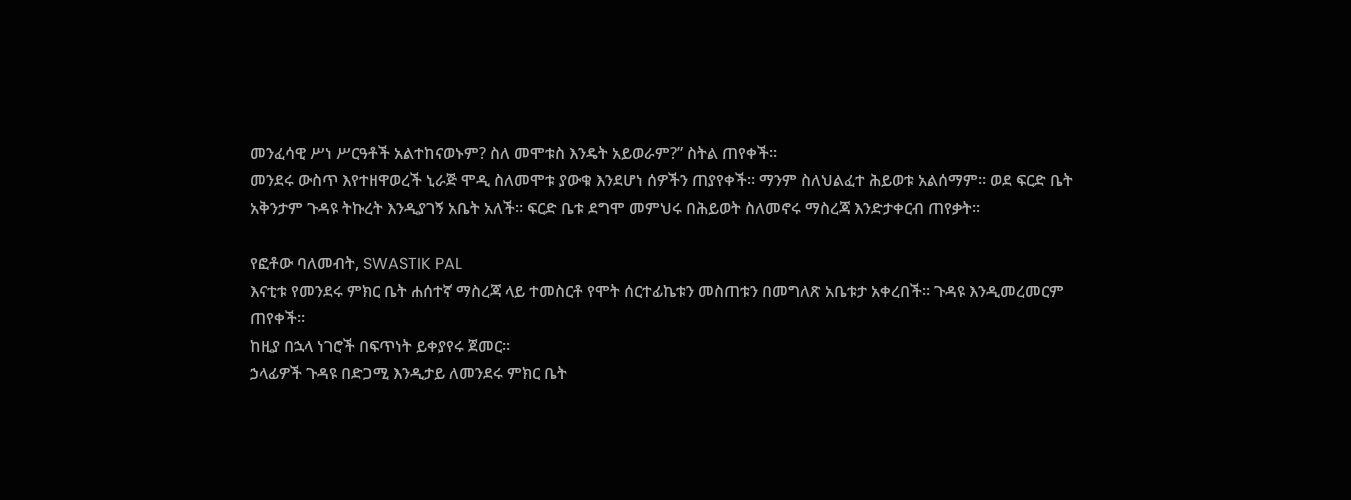መንፈሳዊ ሥነ ሥርዓቶች አልተከናወኑም? ስለ መሞቱስ እንዴት አይወራም?” ስትል ጠየቀች።
መንደሩ ውስጥ እየተዘዋወረች ኒራጅ ሞዲ ስለመሞቱ ያውቁ እንደሆነ ሰዎችን ጠያየቀች። ማንም ስለህልፈተ ሕይወቱ አልሰማም። ወደ ፍርድ ቤት አቅንታም ጉዳዩ ትኩረት እንዲያገኝ አቤት አለች። ፍርድ ቤቱ ደግሞ መምህሩ በሕይወት ስለመኖሩ ማስረጃ እንድታቀርብ ጠየቃት።

የፎቶው ባለመብት, SWASTIK PAL
እናቲቱ የመንደሩ ምክር ቤት ሐሰተኛ ማስረጃ ላይ ተመስርቶ የሞት ሰርተፊኬቱን መስጠቱን በመግለጽ አቤቱታ አቀረበች። ጉዳዩ እንዲመረመርም ጠየቀች።
ከዚያ በኋላ ነገሮች በፍጥነት ይቀያየሩ ጀመር።
ኃላፊዎች ጉዳዩ በድጋሚ እንዲታይ ለመንደሩ ምክር ቤት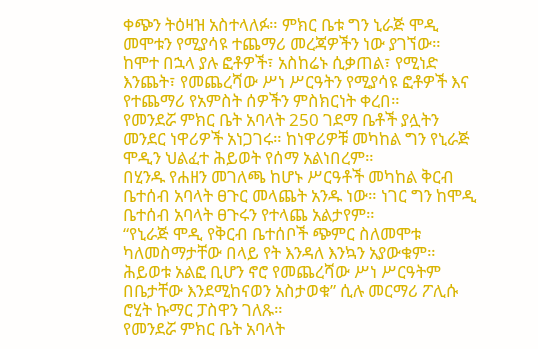ቀጭን ትዕዛዝ አስተላለፉ። ምክር ቤቱ ግን ኒራጅ ሞዲ መሞቱን የሚያሳዩ ተጨማሪ መረጃዎችን ነው ያገኘው።
ከሞተ በኋላ ያሉ ፎቶዎች፣ አስከሬኑ ሲቃጠል፣ የሚነድ እንጨት፣ የመጨረሻው ሥነ ሥርዓትን የሚያሳዩ ፎቶዎች እና የተጨማሪ የአምስት ሰዎችን ምስክርነት ቀረበ።
የመንደሯ ምክር ቤት አባላት 250 ገደማ ቤቶች ያሏትን መንደር ነዋሪዎች አነጋገሩ። ከነዋሪዎቹ መካከል ግን የኒራጅ ሞዲን ህልፈተ ሕይወት የሰማ አልነበረም።
በሂንዱ የሐዘን መገለጫ ከሆኑ ሥርዓቶች መካከል ቅርብ ቤተሰብ አባላት ፀጉር መላጨት አንዱ ነው። ነገር ግን ከሞዲ ቤተሰብ አባላት ፀጉሩን የተላጨ አልታየም።
“የኒራጅ ሞዲ የቅርብ ቤተሰቦች ጭምር ስለመሞቱ ካለመስማታቸው በላይ የት እንዳለ እንኳን አያውቁም። ሕይወቱ አልፎ ቢሆን ኖሮ የመጨረሻው ሥነ ሥርዓትም በቤታቸው እንደሚከናወን አስታወቁ” ሲሉ መርማሪ ፖሊሱ ሮሂት ኩማር ፓስዋን ገለጹ።
የመንደሯ ምክር ቤት አባላት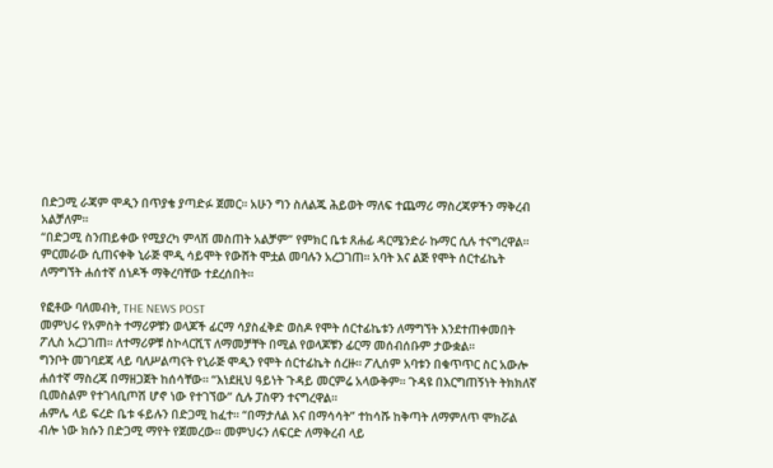በድጋሚ ራጃም ሞዲን በጥያቄ ያጣድፉ ጀመር። አሁን ግን ስለልጁ ሕይወት ማለፍ ተጨማሪ ማስረጃዎችን ማቅረብ አልቻለም።
“በድጋሚ ስንጠይቀው የሚያረካ ምላሽ መስጠት አልቻም” የምክር ቤቱ ጸሐፊ ዳርሜንድራ ኩማር ሲሉ ተናግረዋል።
ምርመራው ሲጠናቀቅ ኒራጅ ሞዲ ሳይሞት የውሸት ሞቷል መባሉን አረጋገጠ። አባት እና ልጅ የሞት ሰርተፊኬት ለማግኘት ሐሰተኛ ሰነዶች ማቅረባቸው ተደረሰበት።

የፎቶው ባለመብት, THE NEWS POST
መምህሩ የአምስት ተማሪዎቹን ወላጆች ፊርማ ሳያስፈቅድ ወስዶ የሞት ሰርተፊኬቱን ለማግኘት እንደተጠቀመበት ፖሊስ አረጋገጠ። ለተማሪዎቹ ስኮላርሺፕ ለማመቻቸት በሚል የወላጆቹን ፊርማ መሰብሰቡም ታውቋል።
ግንቦት መገባደጃ ላይ ባለሥልጣናት የኒራጅ ሞዲን የሞት ሰርተፊኬት ሰረዙ። ፖሊሰም አባቱን በቁጥጥር ስር አውሎ ሐሰተኛ ማስረጃ በማዘጋጀት ከሰሳቸው። “እነደዚህ ዓይነት ጉዳይ መርምሬ አላውቅም። ጉዳዩ በእርግጠኝነት ትክክለኛ ቢመስልም የተገላቢጦሽ ሆኖ ነው የተገኘው” ሲሉ ፓስዋን ተናግረዋል።
ሐምሌ ላይ ፍረድ ቤቱ ፋይሉን በድጋሚ ከፈተ። “በማታለል እና በማሳሳት” ተከሳሹ ከቅጣት ለማምለጥ ሞክሯል ብሎ ነው ክሱን በድጋሚ ማየት የጀመረው። መምህሩን ለፍርድ ለማቅረብ ላይ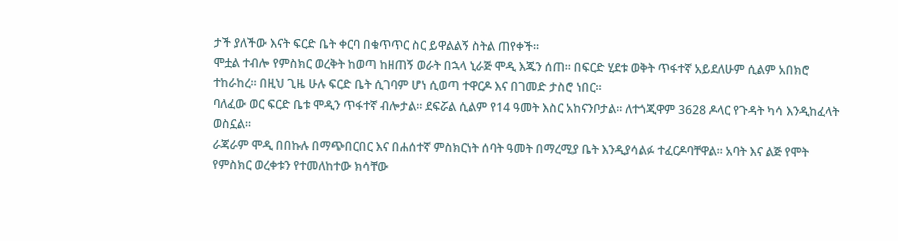ታች ያለችው እናት ፍርድ ቤት ቀርባ በቁጥጥር ስር ይዋልልኝ ስትል ጠየቀች።
ሞቷል ተብሎ የምስክር ወረቅት ከወጣ ከዘጠኝ ወራት በኋላ ኒራጅ ሞዲ እጁን ሰጠ። በፍርድ ሂደቱ ወቅት ጥፋተኛ አይደለሁም ሲልም አበክሮ ተከራከረ። በዚህ ጊዜ ሁሉ ፍርድ ቤት ሲገባም ሆነ ሲወጣ ተዋርዶ እና በገመድ ታስሮ ነበር።
ባለፈው ወር ፍርድ ቤቱ ሞዲን ጥፋተኛ ብሎታል። ደፍሯል ሲልም የ14 ዓመት እስር አከናንቦታል። ለተጎጂዋም 3628 ዶላር የጉዳት ካሳ እንዲከፈላት ወስኗል።
ራጃራም ሞዲ በበኩሉ በማጭበርበር እና በሐሰተኛ ምስክርነት ሰባት ዓመት በማረሚያ ቤት እንዲያሳልፉ ተፈርዶባቸዋል። አባት እና ልጅ የሞት የምስክር ወረቀቱን የተመለከተው ክሳቸው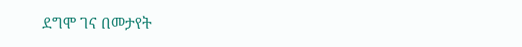ደግሞ ገና በመታየት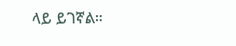ላይ ይገኛል።